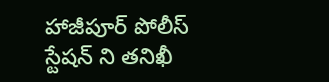హాజీపూర్ పోలీస్ స్టేషన్ ని తనిఖీ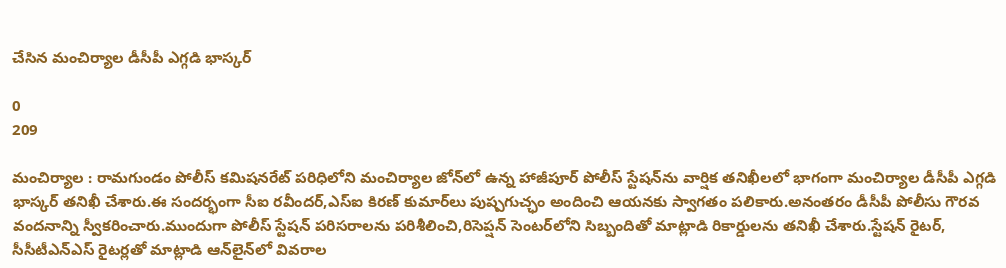చేసిన మంచిర్యాల డీసీపీ ఎగ్గడి భాస్కర్

0
209

మంచిర్యాల : రామగుండం పోలీస్ కమిషనరేట్ పరిధిలోని మంచిర్యాల జోన్‌లో ఉన్న హాజీపూర్ పోలీస్ స్టేషన్‌ను వార్షిక తనిఖీలలో భాగంగా మంచిర్యాల డీసీపీ ఎగ్గడి భాస్కర్ తనిఖీ చేశారు.ఈ సందర్భంగా సీఐ రవీందర్,ఎస్‌ఐ కిరణ్ కుమార్‌లు పుష్పగుచ్ఛం అందించి ఆయనకు స్వాగతం పలికారు.అనంతరం డీసీపీ పోలీసు గౌరవ వందనాన్ని స్వీకరించారు.ముందుగా పోలీస్ స్టేషన్ పరిసరాలను పరిశీలించి,రిసెప్షన్ సెంటర్‌లోని సిబ్బందితో మాట్లాడి రికార్డులను తనిఖీ చేశారు.స్టేషన్ రైటర్, సీసీటీఎన్‌ఎస్ రైటర్లతో మాట్లాడి ఆన్‌లైన్‌లో వివరాల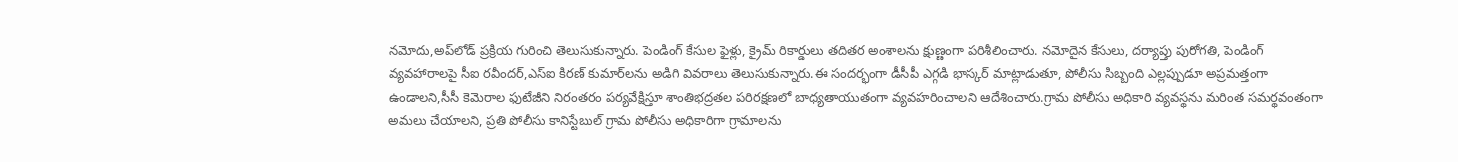నమోదు,అప్‌లోడ్ ప్రక్రియ గురించి తెలుసుకున్నారు. పెండింగ్ కేసుల ఫైళ్లు, క్రైమ్ రికార్డులు తదితర అంశాలను క్షుణ్ణంగా పరిశీలించారు. నమోదైన కేసులు, దర్యాప్తు పురోగతి, పెండింగ్ వ్యవహారాలపై సీఐ రవీందర్,ఎస్‌ఐ కిరణ్ కుమార్‌లను అడిగి వివరాలు తెలుసుకున్నారు.ఈ సందర్భంగా డీసీపీ ఎగ్గడి భాస్కర్ మాట్లాడుతూ, పోలీసు సిబ్బంది ఎల్లప్పుడూ అప్రమత్తంగా ఉండాలని,సీసీ కెమెరాల ఫుటేజీని నిరంతరం పర్యవేక్షిస్తూ శాంతిభద్రతల పరిరక్షణలో బాధ్యతాయుతంగా వ్యవహరించాలని ఆదేశించారు.గ్రామ పోలీసు అధికారి వ్యవస్థను మరింత సమర్థవంతంగా అమలు చేయాలని, ప్రతి పోలీసు కానిస్టేబుల్ గ్రామ పోలీసు అధికారిగా గ్రామాలను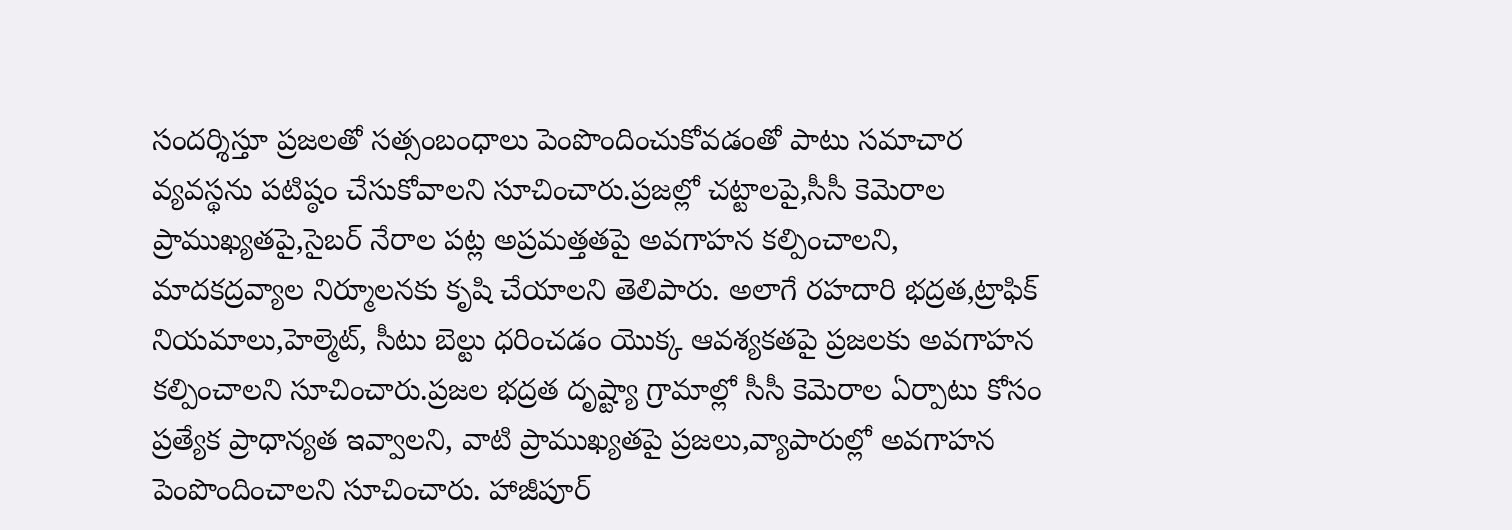సందర్శిస్తూ ప్రజలతో సత్సంబంధాలు పెంపొందించుకోవడంతో పాటు సమాచార వ్యవస్థను పటిష్ఠం చేసుకోవాలని సూచించారు.ప్రజల్లో చట్టాలపై,సీసీ కెమెరాల ప్రాముఖ్యతపై,సైబర్ నేరాల పట్ల అప్రమత్తతపై అవగాహన కల్పించాలని, మాదకద్రవ్యాల నిర్మూలనకు కృషి చేయాలని తెలిపారు. అలాగే రహదారి భద్రత,ట్రాఫిక్ నియమాలు,హెల్మెట్, సీటు బెల్టు ధరించడం యొక్క ఆవశ్యకతపై ప్రజలకు అవగాహన కల్పించాలని సూచించారు.ప్రజల భద్రత దృష్ట్యా గ్రామాల్లో సీసీ కెమెరాల ఏర్పాటు కోసం ప్రత్యేక ప్రాధాన్యత ఇవ్వాలని, వాటి ప్రాముఖ్యతపై ప్రజలు,వ్యాపారుల్లో అవగాహన పెంపొందించాలని సూచించారు. హాజీపూర్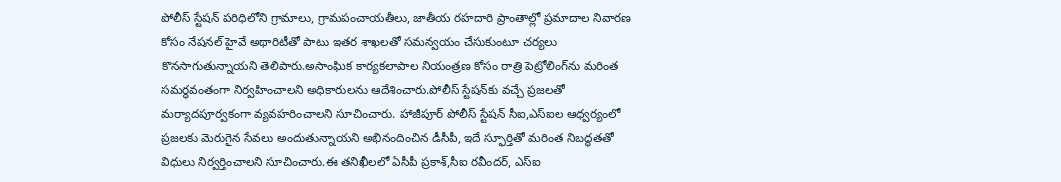పోలీస్ స్టేషన్ పరిధిలోని గ్రామాలు, గ్రామపంచాయతీలు, జాతీయ రహదారి ప్రాంతాల్లో ప్రమాదాల నివారణ కోసం నేషనల్ హైవే అథారిటీతో పాటు ఇతర శాఖలతో సమన్వయం చేసుకుంటూ చర్యలు కొనసాగుతున్నాయని తెలిపారు.అసాంఘిక కార్యకలాపాల నియంత్రణ కోసం రాత్రి పెట్రోలింగ్‌ను మరింత సమర్థవంతంగా నిర్వహించాలని అధికారులను ఆదేశించారు.పోలీస్ స్టేషన్‌కు వచ్చే ప్రజలతో మర్యాదపూర్వకంగా వ్యవహరించాలని సూచించారు. హాజీపూర్ పోలీస్ స్టేషన్ సీఐ,ఎస్‌ఐల ఆధ్వర్యంలో ప్రజలకు మెరుగైన సేవలు అందుతున్నాయని అభినందించిన డీసీపీ, ఇదే స్ఫూర్తితో మరింత నిబద్ధతతో విధులు నిర్వర్తించాలని సూచించారు.ఈ తనిఖీలలో ఏసీపీ ప్రకాశ్,సీఐ రవీందర్, ఎస్‌ఐ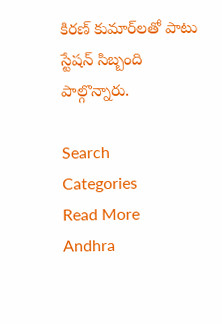కిరణ్ కుమార్‌లతో పాటు స్టేషన్ సిబ్బంది పాల్గొన్నారు.

Search
Categories
Read More
Andhra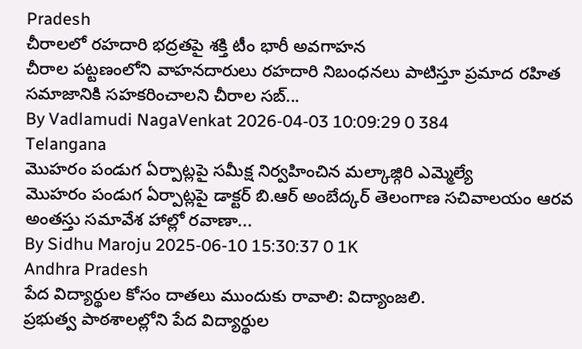Pradesh
చీరాలలో రహదారి భద్రతపై శక్తి టీం భారీ అవగాహన
చీరాల పట్టణంలోని వాహనదారులు రహదారి నిబంధనలు పాటిస్తూ ప్రమాద రహిత సమాజానికి సహకరించాలని చీరాల సబ్...
By Vadlamudi NagaVenkat 2026-04-03 10:09:29 0 384
Telangana
మొహరం పండుగ ఏర్పాట్లపై సమీక్ష నిర్వహించిన మల్కాజ్గిరి ఎమ్మెల్యే
మొహరం పండుగ ఏర్పాట్లపై డాక్టర్ బి.ఆర్ అంబేద్కర్ తెలంగాణ సచివాలయం ఆరవ అంతస్తు సమావేశ హాల్లో రవాణా...
By Sidhu Maroju 2025-06-10 15:30:37 0 1K
Andhra Pradesh
పేద విద్యార్థుల కోసం దాతలు ముందుకు రావాలి: విద్యాంజలి.
ప్రభుత్వ పాఠశాలల్లోని పేద విద్యార్థుల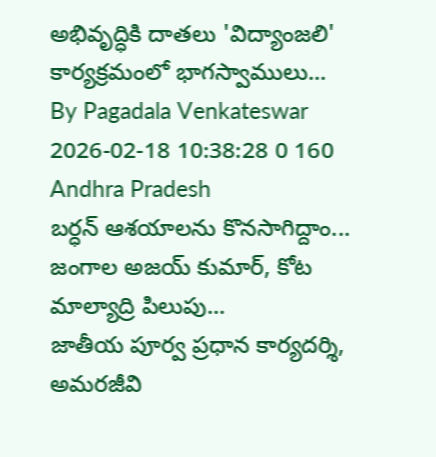అభివృద్ధికి దాతలు 'విద్యాంజలి' కార్యక్రమంలో భాగస్వాములు...
By Pagadala Venkateswar 2026-02-18 10:38:28 0 160
Andhra Pradesh
బర్ధన్ ఆశయాలను కొనసాగిద్దాం... జంగాల అజయ్ కుమార్, కోట మాల్యాద్రి పిలుపు...
జాతీయ పూర్వ ప్రధాన కార్యదర్శి, అమరజీవి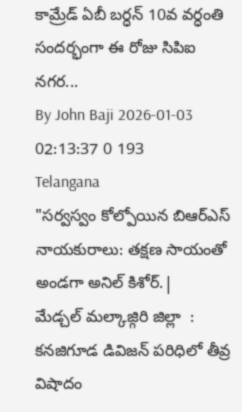కామ్రేడ్ ఏబీ బర్ధన్ 10వ వర్ధంతి సందర్భంగా ఈ రోజు సిపిఐ నగర...
By John Baji 2026-01-03 02:13:37 0 193
Telangana
"సర్వస్వం కోల్పోయిన బిఆర్ఎస్ నాయకురాలు: తక్షణ సాయంతో అండగా అనిల్ కిశోర్.|
మేడ్చల్ మల్కాజ్గిరి జిల్లా  :  కనజిగూడ డివిజన్ పరిధిలో తీవ్ర విషాదం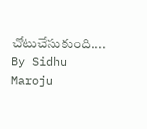చోటుచేసుకుంది....
By Sidhu Maroju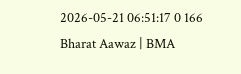2026-05-21 06:51:17 0 166
Bharat Aawaz | BMA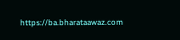https://ba.bharataawaz.com